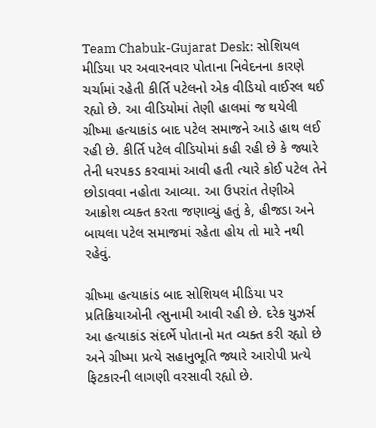Team Chabuk-Gujarat Desk: સોશિયલ મીડિયા પર અવારનવાર પોતાના નિવેદનના કારણે ચર્ચામાં રહેતી કીર્તિ પટેલનો એક વીડિયો વાઈરલ થઈ રહ્યો છે. આ વીડિયોમાં તેણી હાલમાં જ થયેલી ગ્રીષ્મા હત્યાકાંડ બાદ પટેલ સમાજને આડે હાથ લઈ રહી છે. કીર્તિ પટેલ વીડિયોમાં કહી રહી છે કે જ્યારે તેની ધરપકડ કરવામાં આવી હતી ત્યારે કોઈ પટેલ તેને છોડાવવા નહોતા આવ્યા. આ ઉપરાંત તેણીએ આક્રોશ વ્યક્ત કરતા જણાવ્યું હતું કે, હીજડા અને બાયલા પટેલ સમાજમાં રહેતા હોય તો મારે નથી રહેવું.

ગ્રીષ્મા હત્યાકાંડ બાદ સોશિયલ મીડિયા પર પ્રતિક્રિયાઓની ત્સુનામી આવી રહી છે. દરેક યુઝર્સ આ હત્યાકાંડ સંદર્ભે પોતાનો મત વ્યક્ત કરી રહ્યો છે અને ગ્રીષ્મા પ્રત્યે સહાનુભૂતિ જ્યારે આરોપી પ્રત્યે ફિટકારની લાગણી વરસાવી રહ્યો છે.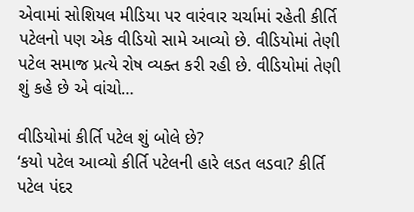એવામાં સોશિયલ મીડિયા પર વારંવાર ચર્ચામાં રહેતી કીર્તિ પટેલનો પણ એક વીડિયો સામે આવ્યો છે. વીડિયોમાં તેણી પટેલ સમાજ પ્રત્યે રોષ વ્યક્ત કરી રહી છે. વીડિયોમાં તેણી શું કહે છે એ વાંચો…

વીડિયોમાં કીર્તિ પટેલ શું બોલે છે?
‘કયો પટેલ આવ્યો કીર્તિ પટેલની હારે લડત લડવા? કીર્તિ પટેલ પંદર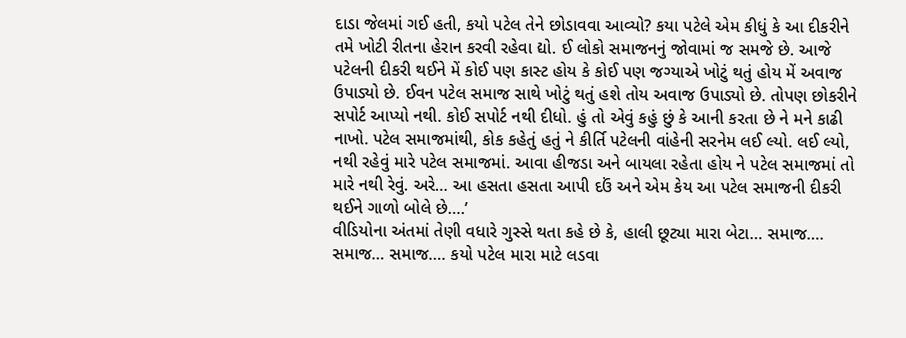દાડા જેલમાં ગઈ હતી, કયો પટેલ તેને છોડાવવા આવ્યો? કયા પટેલે એમ કીધું કે આ દીકરીને તમે ખોટી રીતના હેરાન કરવી રહેવા દ્યો. ઈ લોકો સમાજનનું જોવામાં જ સમજે છે. આજે પટેલની દીકરી થઈને મેં કોઈ પણ કાસ્ટ હોય કે કોઈ પણ જગ્યાએ ખોટું થતું હોય મેં અવાજ ઉપાડ્યો છે. ઈવન પટેલ સમાજ સાથે ખોટું થતું હશે તોય અવાજ ઉપાડ્યો છે. તોપણ છોકરીને સપોર્ટ આપ્યો નથી. કોઈ સપોર્ટ નથી દીધો. હું તો એવું કહું છું કે આની કરતા છે ને મને કાઢી નાખો. પટેલ સમાજમાંથી, કોક કહેતું હતું ને કીર્તિ પટેલની વાંહેની સરનેમ લઈ લ્યો. લઈ લ્યો, નથી રહેવું મારે પટેલ સમાજમાં. આવા હીજડા અને બાયલા રહેતા હોય ને પટેલ સમાજમાં તો મારે નથી રેવું. અરે… આ હસતા હસતા આપી દઉં અને એમ કેય આ પટેલ સમાજની દીકરી થઈને ગાળો બોલે છે….’
વીડિયોના અંતમાં તેણી વધારે ગુસ્સે થતા કહે છે કે, હાલી છૂટ્યા મારા બેટા… સમાજ…. સમાજ… સમાજ…. કયો પટેલ મારા માટે લડવા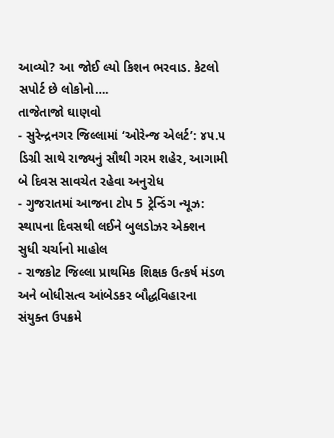આવ્યો? આ જોઈ લ્યો કિશન ભરવાડ. કેટલો સપોર્ટ છે લોકોનો….
તાજેતાજો ઘાણવો
- સુરેન્દ્રનગર જિલ્લામાં ‘ઓરેન્જ એલર્ટ’: ૪૫.૫ ડિગ્રી સાથે રાજ્યનું સૌથી ગરમ શહેર, આગામી બે દિવસ સાવચેત રહેવા અનુરોધ
- ગુજરાતમાં આજના ટોપ 5 ટ્રેન્ડિંગ ન્યૂઝ: સ્થાપના દિવસથી લઈને બુલડોઝર એક્શન સુધી ચર્ચાનો માહોલ
- રાજકોટ જિલ્લા પ્રાથમિક શિક્ષક ઉત્કર્ષ મંડળ અને બોધીસત્વ આંબેડકર બૌદ્ધવિહારના સંયુક્ત ઉપક્રમે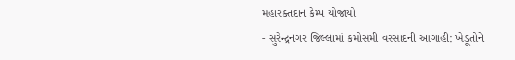મહારક્તદાન કેમ્પ યોજાયો
- સુરેન્દ્રનગર જિલ્લામાં કમોસમી વરસાદની આગાહી: ખેડૂતોને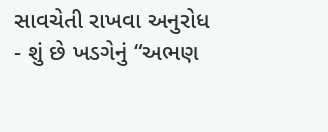સાવચેતી રાખવા અનુરોધ
- શું છે ખડગેનું “અભણ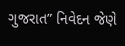ગુજરાત” નિવેદન જેણે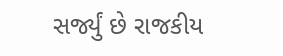સર્જ્યું છે રાજકીય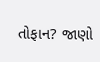તોફાન? જાણો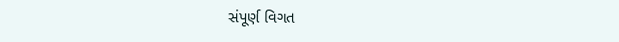સંપૂર્ણ વિગત